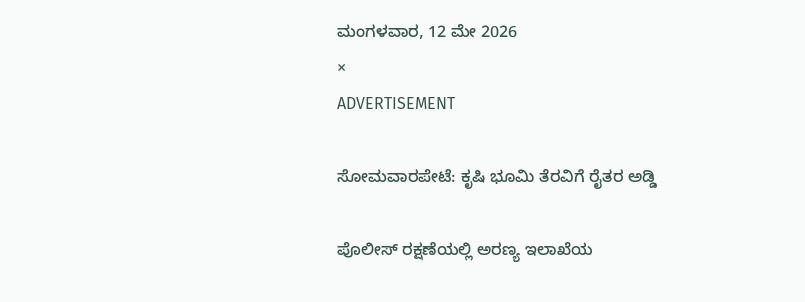ಮಂಗಳವಾರ, 12 ಮೇ 2026
×
ADVERTISEMENT

ಸೋಮವಾರಪೇಟೆ: ಕೃಷಿ ಭೂಮಿ ತೆರವಿಗೆ ರೈತರ ಅಡ್ಡಿ

ಪೊಲೀಸ್ ರಕ್ಷಣೆಯಲ್ಲಿ ಅರಣ್ಯ ಇಲಾಖೆಯ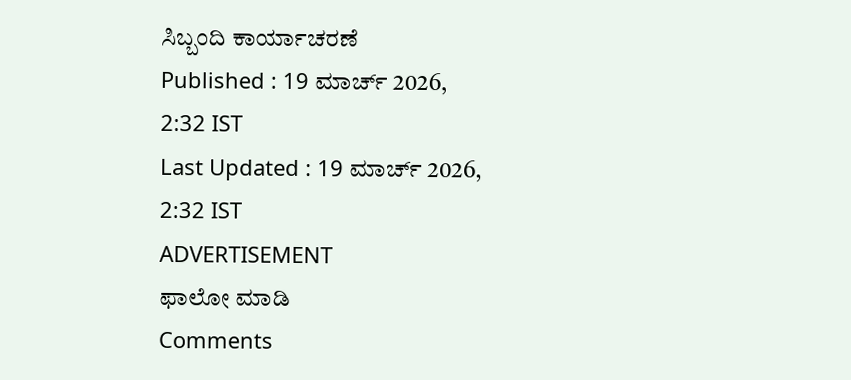ಸಿಬ್ಬಂದಿ ಕಾರ್ಯಾಚರಣೆ
Published : 19 ಮಾರ್ಚ್ 2026, 2:32 IST
Last Updated : 19 ಮಾರ್ಚ್ 2026, 2:32 IST
ADVERTISEMENT
ಫಾಲೋ ಮಾಡಿ
Comments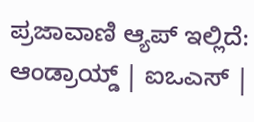ಪ್ರಜಾವಾಣಿ ಆ್ಯಪ್ ಇಲ್ಲಿದೆ: ಆಂಡ್ರಾಯ್ಡ್ | ಐಒಎಸ್ |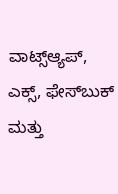ವಾಟ್ಸ್ಆ್ಯಪ್, ಎಕ್ಸ್, ಫೇಸ್‌ಬುಕ್ ಮತ್ತು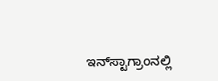ಇನ್‌ಸ್ಟಾಗ್ರಾಂನಲ್ಲಿ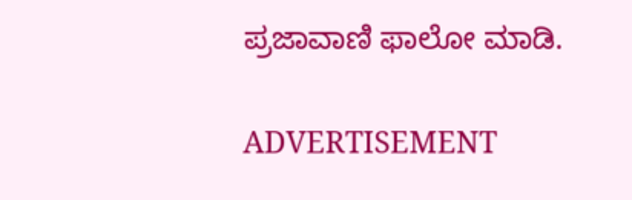ಪ್ರಜಾವಾಣಿ ಫಾಲೋ ಮಾಡಿ.

ADVERTISEMENT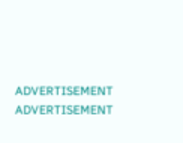ADVERTISEMENT
ADVERTISEMENT